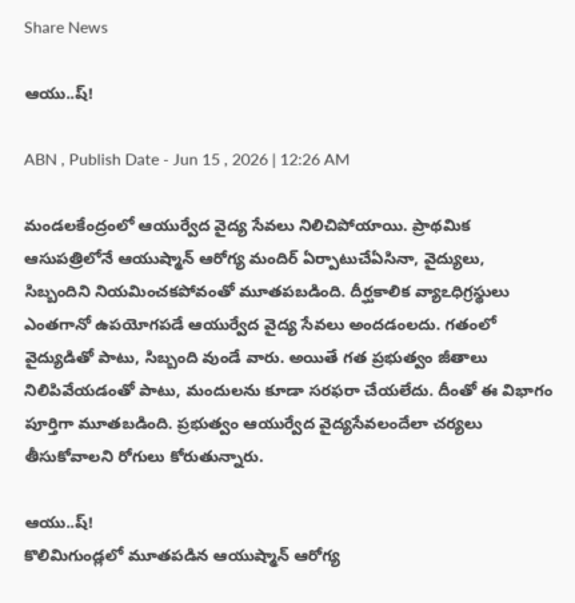Share News

ఆయు..ష్‌!

ABN , Publish Date - Jun 15 , 2026 | 12:26 AM

మండలకేంద్రంలో ఆయుర్వేద వైద్య సేవలు నిలిచిపోయాయి. ప్రాథమిక ఆసుపత్రిలోనే ఆయుష్మాన్‌ ఆరోగ్య మందిర్‌ ఏర్పాటుచేఏసినా, వైద్యులు, సిబ్బందిని నియమించకపోవంతో మూతపబడింది. దీర్ఘకాలిక వ్యాఽధిగ్రస్థులు ఎంతగానో ఉపయోగపడే ఆయుర్వేద వైద్య సేవలు అందడంలదు. గతంలో వైద్యుడితో పాటు, సిబ్బంది వుండే వారు. అయితే గత ప్రభుత్వం జీతాలు నిలిపివేయడంతో పాటు, మందులను కూడా సరఫరా చేయలేదు. దీంతో ఈ విభాగం పూర్తిగా మూతబడింది. ప్రభుత్వం ఆయుర్వేద వైద్యసేవలందేలా చర్యలు తీసుకోవాలని రోగులు కోరుతున్నారు.

ఆయు..ష్‌!
కొలిమిగుండ్లలో మూతపడిన ఆయుష్మాన్‌ ఆరోగ్య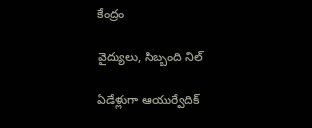కేంద్రం

వైద్యులు, సిబ్బంది నిల్‌

ఏడేళ్లుగా ఆయుర్వేదిక్‌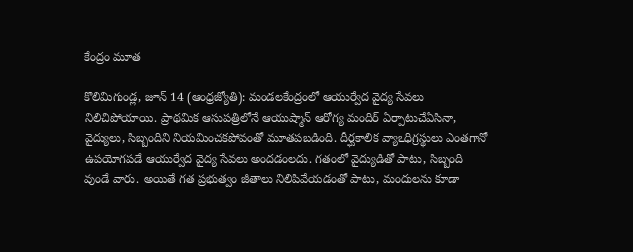కేంద్రం మూత

కొలిమిగుండ్ల, జూన్‌ 14 (ఆంధ్రజ్యోతి): మండలకేంద్రంలో ఆయుర్వేద వైద్య సేవలు నిలిచిపోయాయి. ప్రాథమిక ఆసుపత్రిలోనే ఆయుష్మాన్‌ ఆరోగ్య మందిర్‌ ఏర్పాటుచేఏసినా, వైద్యులు, సిబ్బందిని నియమించకపోవంతో మూతపబడింది. దీర్ఘకాలిక వ్యాఽధిగ్రస్థులు ఎంతగానో ఉపయోగపడే ఆయుర్వేద వైద్య సేవలు అందడంలదు. గతంలో వైద్యుడితో పాటు, సిబ్బంది వుండే వారు. అయితే గత ప్రభుత్వం జీతాలు నిలిపివేయడంతో పాటు, మందులను కూడా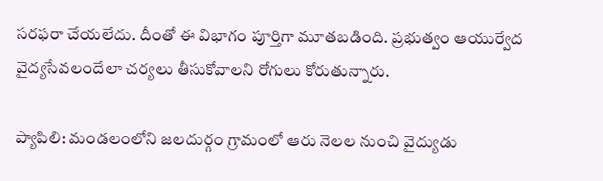సరఫరా చేయలేదు. దీంతో ఈ విభాగం పూర్తిగా మూతబడింది. ప్రభుత్వం ఆయుర్వేద వైద్యసేవలందేలా చర్యలు తీసుకోవాలని రోగులు కోరుతున్నారు.

ప్యాపిలి: మండలంలోని జలదుర్గం గ్రామంలో ఆరు నెలల నుంచి వైద్యుడు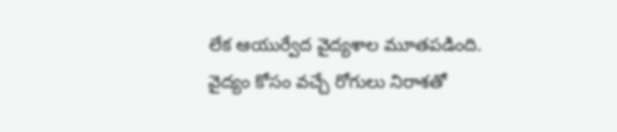లేక ఆయుర్వేద వైద్యశాల మూతపడింది. వైద్యం కోసం వచ్చే రోగులు నిరాశతో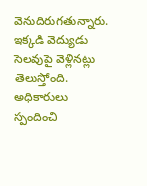వెనుదిరుగతున్నారు. ఇక్కడి వెద్యుడు సెలవుపై వెళ్లినట్లు తెలుస్తోంది. అధికారులు స్పందించి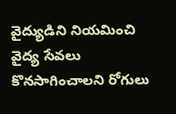వైద్యుడిని నియమించి వైద్య సేవలు కొనసాగించాలని రోగులు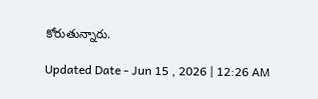కోరుతున్నారు.

Updated Date - Jun 15 , 2026 | 12:26 AM